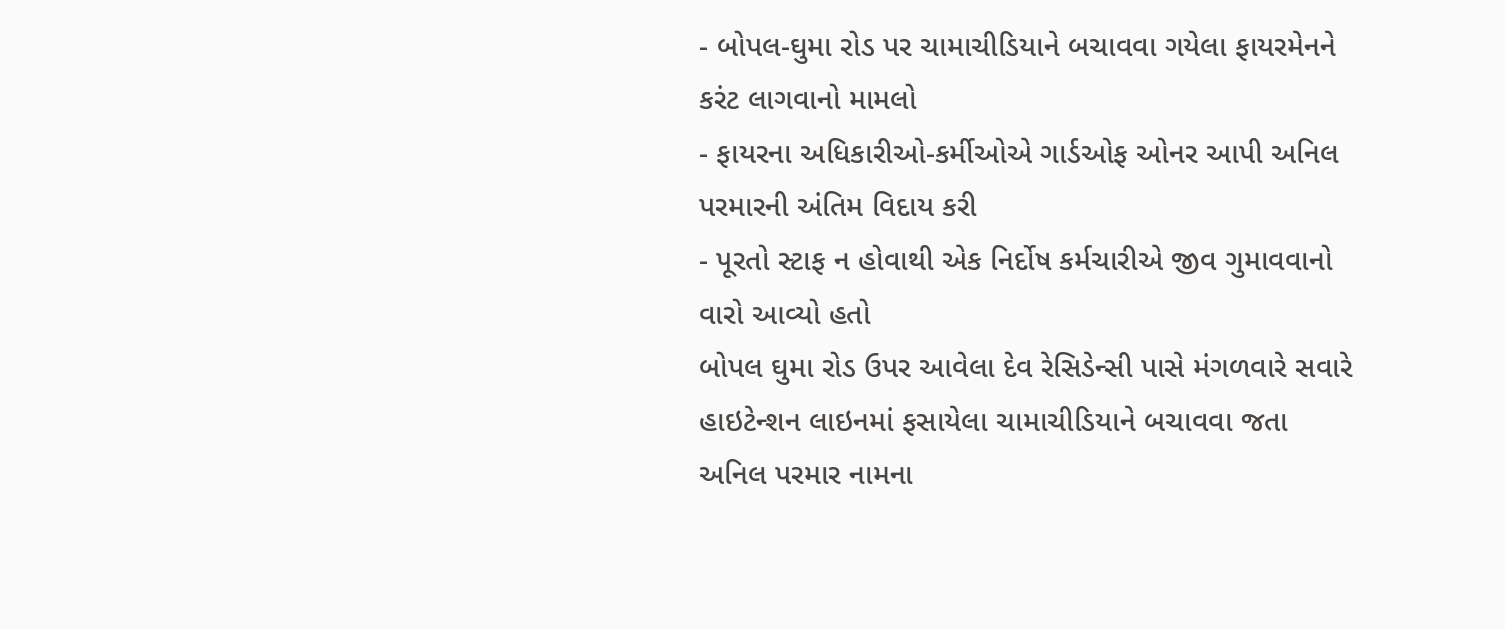- બોપલ-ઘુમા રોડ પર ચામાચીડિયાને બચાવવા ગયેલા ફાયરમેનને કરંટ લાગવાનો મામલો
- ફાયરના અધિકારીઓ-કર્મીઓએ ગાર્ડઓફ ઓનર આપી અનિલ પરમારની અંતિમ વિદાય કરી
- પૂરતો સ્ટાફ ન હોવાથી એક નિર્દોષ કર્મચારીએ જીવ ગુમાવવાનો વારો આવ્યો હતો
બોપલ ઘુમા રોડ ઉપર આવેલા દેવ રેસિડેન્સી પાસે મંગળવારે સવારે હાઇટેન્શન લાઇનમાં ફસાયેલા ચામાચીડિયાને બચાવવા જતા અનિલ પરમાર નામના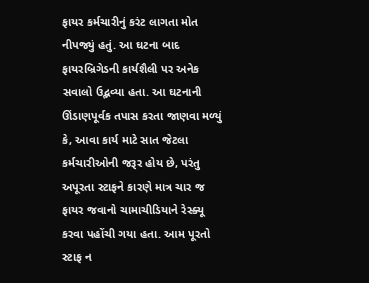ફાયર કર્મચારીનું કરંટ લાગતા મોત નીપજ્યું હતું. આ ઘટના બાદ ફાયરબ્રિગેડની કાર્યશૈલી પર અનેક સવાલો ઉદ્ભવ્યા હતા. આ ઘટનાની ઊંડાણપૂર્વક તપાસ કરતા જાણવા મળ્યું કે, આવા કાર્ય માટે સાત જેટલા કર્મચારીઓની જરૂર હોય છે, પરંતુ અપૂરતા સ્ટાફને કારણે માત્ર ચાર જ ફાયર જવાનો ચામાચીડિયાને રેસ્ક્યૂ કરવા પહોંચી ગયા હતા. આમ પૂરતો સ્ટાફ ન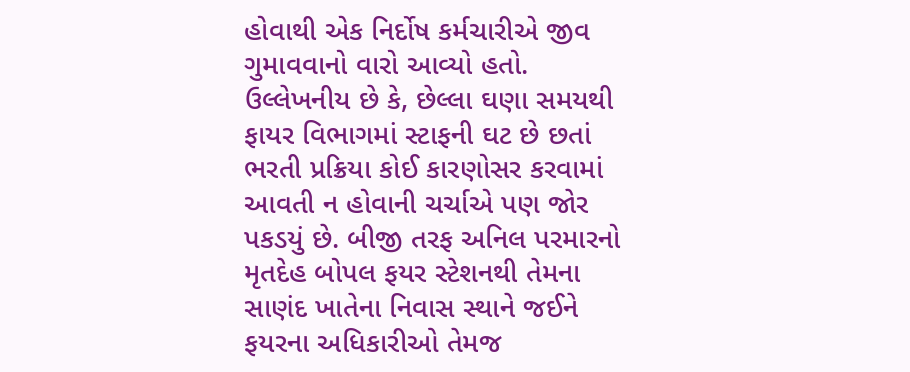હોવાથી એક નિર્દોષ કર્મચારીએ જીવ ગુમાવવાનો વારો આવ્યો હતો. ઉલ્લેખનીય છે કે, છેલ્લા ઘણા સમયથી ફાયર વિભાગમાં સ્ટાફની ઘટ છે છતાં ભરતી પ્રક્રિયા કોઈ કારણોસર કરવામાં આવતી ન હોવાની ચર્ચાએ પણ જોર પકડયું છે. બીજી તરફ અનિલ પરમારનો મૃતદેહ બોપલ ફયર સ્ટેશનથી તેમના સાણંદ ખાતેના નિવાસ સ્થાને જઈને ફયરના અધિકારીઓ તેમજ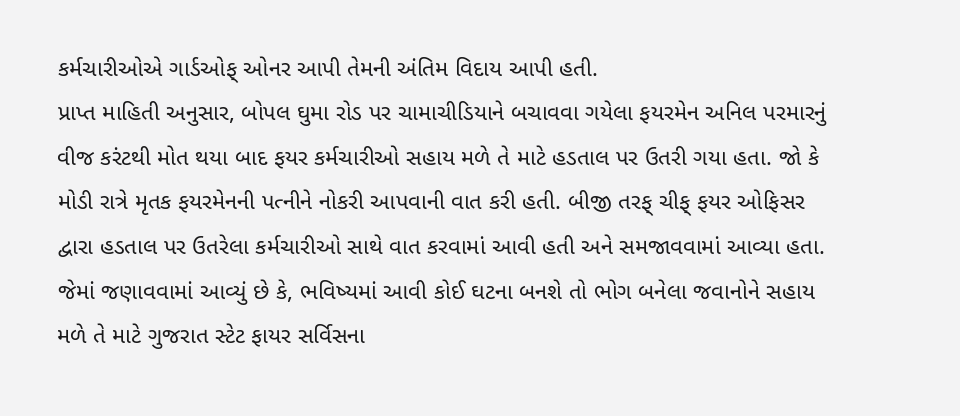કર્મચારીઓએ ગાર્ડઓફ્ ઓનર આપી તેમની અંતિમ વિદાય આપી હતી.
પ્રાપ્ત માહિતી અનુસાર, બોપલ ઘુમા રોડ પર ચામાચીડિયાને બચાવવા ગયેલા ફયરમેન અનિલ પરમારનું વીજ કરંટથી મોત થયા બાદ ફયર કર્મચારીઓ સહાય મળે તે માટે હડતાલ પર ઉતરી ગયા હતા. જો કે મોડી રાત્રે મૃતક ફયરમેનની પત્નીને નોકરી આપવાની વાત કરી હતી. બીજી તરફ્ ચીફ્ ફયર ઓફિસર દ્વારા હડતાલ પર ઉતરેલા કર્મચારીઓ સાથે વાત કરવામાં આવી હતી અને સમજાવવામાં આવ્યા હતા. જેમાં જણાવવામાં આવ્યું છે કે, ભવિષ્યમાં આવી કોઈ ઘટના બનશે તો ભોગ બનેલા જવાનોને સહાય મળે તે માટે ગુજરાત સ્ટેટ ફાયર સર્વિસના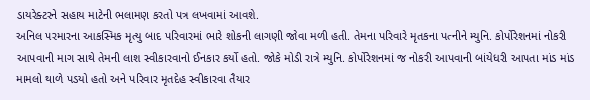ડાયરેક્ટરને સહાય માટેની ભલામણ કરતો પત્ર લખવામાં આવશે.
અનિલ પરમારના આકસ્મિક મૃત્યુ બાદ પરિવારમાં ભારે શોકની લાગણી જોવા મળી હતી. તેમના પરિવારે મૃતકના પત્નીને મ્યુનિ. કોર્પોરેશનમાં નોકરી આપવાની માગ સાથે તેમની લાશ સ્વીકારવાનો ઈનકાર કર્યો હતો. જોકે મોડી રાત્રે મ્યુનિ. કોર્પોરેશનમાં જ નોકરી આપવાની બાંયેધરી આપતા માંડ માંડ મામલો થાળે પડયો હતો અને પરિવાર મૃતદેહ સ્વીકારવા તૈયાર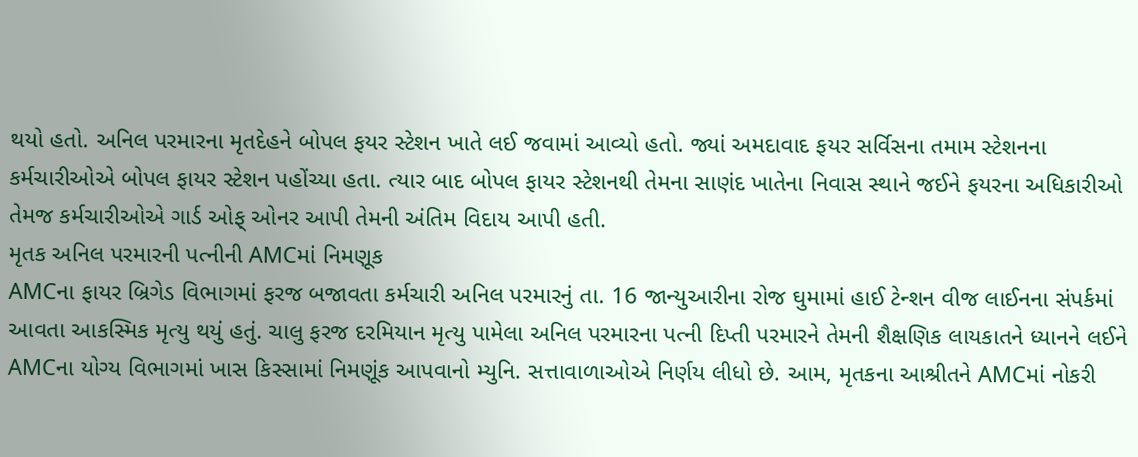થયો હતો. અનિલ પરમારના મૃતદેહને બોપલ ફયર સ્ટેશન ખાતે લઈ જવામાં આવ્યો હતો. જ્યાં અમદાવાદ ફયર સર્વિસના તમામ સ્ટેશનના કર્મચારીઓએ બોપલ ફાયર સ્ટેશન પહોંચ્યા હતા. ત્યાર બાદ બોપલ ફાયર સ્ટેશનથી તેમના સાણંદ ખાતેના નિવાસ સ્થાને જઈને ફયરના અધિકારીઓ તેમજ કર્મચારીઓએ ગાર્ડ ઓફ્ ઓનર આપી તેમની અંતિમ વિદાય આપી હતી.
મૃતક અનિલ પરમારની પત્નીની AMCમાં નિમણૂક
AMCના ફાયર બ્રિગેડ વિભાગમાં ફરજ બજાવતા કર્મચારી અનિલ પરમારનું તા. 16 જાન્યુઆરીના રોજ ઘુમામાં હાઈ ટેન્શન વીજ લાઈનના સંપર્કમાં આવતા આકસ્મિક મૃત્યુ થયું હતું. ચાલુ ફરજ દરમિયાન મૃત્યુ પામેલા અનિલ પરમારના પત્ની દિપ્તી પરમારને તેમની શૈક્ષણિક લાયકાતને ધ્યાનને લઈને AMCના યોગ્ય વિભાગમાં ખાસ કિસ્સામાં નિમણૂંક આપવાનો મ્યુનિ. સત્તાવાળાઓએ નિર્ણય લીધો છે. આમ, મૃતકના આશ્રીતને AMCમાં નોકરી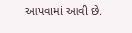આપવામાં આવી છે.